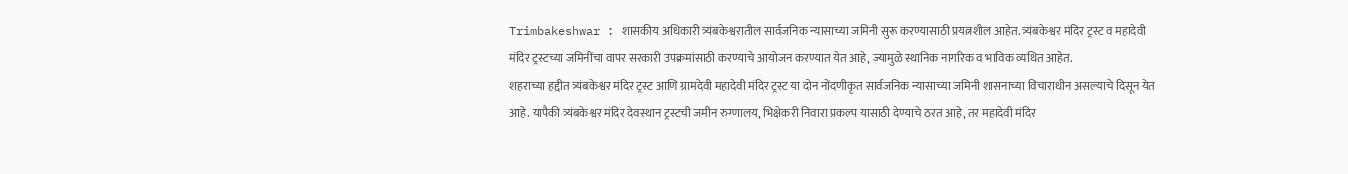Trimbakeshwar : शासकीय अधिकारी त्र्यंबकेश्वरातील सार्वजनिक न्यासाच्या जमिनी सुरू करण्यासाठी प्रयत्नशील आहेत. त्र्यंबकेश्वर मंदिर ट्रस्ट व महादेवी मंदिर ट्रस्टच्या जमिनींचा वापर सरकारी उपक्रमांसाठी करण्याचे आयोजन करण्यात येत आहे, ज्यामुळे स्थानिक नागरिक व भाविक व्यथित आहेत.
शहराच्या हद्दीत त्र्यंबकेश्वर मंदिर ट्रस्ट आणि ग्रामदेवी महादेवी मंदिर ट्रस्ट या दोन नोंदणीकृत सार्वजनिक न्यासाच्या जमिनी शासनाच्या विचाराधीन असल्याचे दिसून येत आहे. यापैकी त्र्यंबकेश्वर मंदिर देवस्थान ट्रस्टची जमीन रुग्णालय, भिक्षेकरी निवारा प्रकल्प यासाठी देण्याचे ठरत आहे, तर महादेवी मंदिर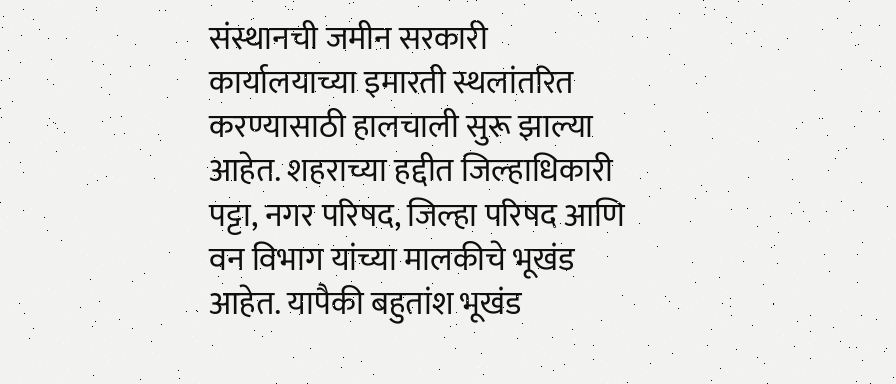संस्थानची जमीन सरकारी कार्यालयाच्या इमारती स्थलांतरित करण्यासाठी हालचाली सुरू झाल्या आहेत. शहराच्या हद्दीत जिल्हाधिकारी पट्टा, नगर परिषद, जिल्हा परिषद आणि वन विभाग यांच्या मालकीचे भूखंड आहेत. यापैकी बहुतांश भूखंड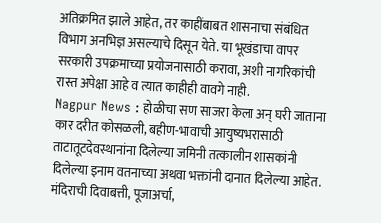अतिक्रमित झाले आहेत, तर काहींबाबत शासनाचा संबंधित विभाग अनभिज्ञ असल्याचे दिसून येते. या भूखंडाचा वापर सरकारी उपक्रमाच्या प्रयोजनासाठी करावा, अशी नागरिकांची रास्त अपेक्षा आहे व त्यात काहीही वावगे नाही.
Nagpur News : होळीचा सण साजरा केला अन् घरी जाताना कार दरीत कोसळली, बहीण-भावाची आयुष्यभरासाठी ताटातूटदेवस्थानांना दिलेल्या जमिनी तत्कालीन शासकांनी दिलेल्या इनाम वतनाच्या अथवा भक्तांनी दानात दिलेल्या आहेत. मंदिराची दिवाबत्ती, पूजाअर्चा,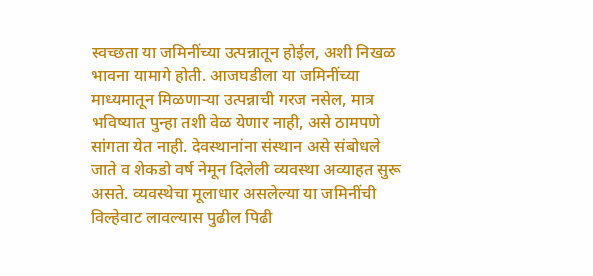स्वच्छता या जमिनींच्या उत्पन्नातून होईल, अशी निखळ भावना यामागे होती. आजघडीला या जमिनींच्या माध्यमातून मिळणाऱ्या उत्पन्नाची गरज नसेल, मात्र भविष्यात पुन्हा तशी वेळ येणार नाही, असे ठामपणे सांगता येत नाही. देवस्थानांना संस्थान असे संबोधले जाते व शेकडो वर्ष नेमून दिलेली व्यवस्था अव्याहत सुरू असते. व्यवस्थेचा मूलाधार असलेल्या या जमिनींची विल्हेवाट लावल्यास पुढील पिढी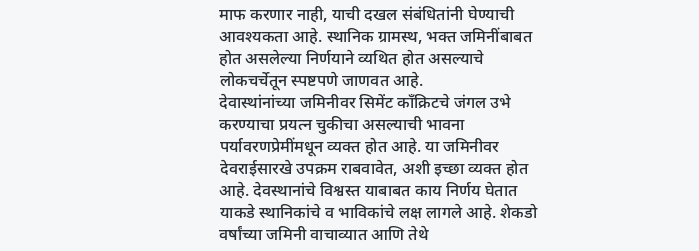माफ करणार नाही, याची दखल संबंधितांनी घेण्याची आवश्यकता आहे. स्थानिक ग्रामस्थ, भक्त जमिनींबाबत होत असलेल्या निर्णयाने व्यथित होत असल्याचे लोकचर्चेतून स्पष्टपणे जाणवत आहे.
देवास्थांनांच्या जमिनीवर सिमेंट काँक्रिटचे जंगल उभे करण्याचा प्रयत्न चुकीचा असल्याची भावना पर्यावरणप्रेमींमधून व्यक्त होत आहे. या जमिनीवर देवराईसारखे उपक्रम राबवावेत, अशी इच्छा व्यक्त होत आहे. देवस्थानांचे विश्वस्त याबाबत काय निर्णय घेतात याकडे स्थानिकांचे व भाविकांचे लक्ष लागले आहे. शेकडो वर्षांच्या जमिनी वाचाव्यात आणि तेथे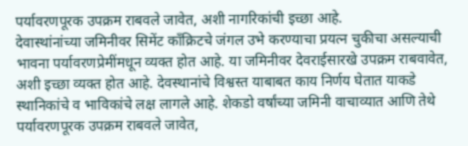पर्यावरणपूरक उपक्रम राबवले जावेत, अशी नागरिकांची इच्छा आहे.
देवास्थांनांच्या जमिनीवर सिमेंट काँक्रिटचे जंगल उभे करण्याचा प्रयत्न चुकीचा असल्याची भावना पर्यावरणप्रेमींमधून व्यक्त होत आहे. या जमिनीवर देवराईसारखे उपक्रम राबवावेत, अशी इच्छा व्यक्त होत आहे. देवस्थानांचे विश्वस्त याबाबत काय निर्णय घेतात याकडे स्थानिकांचे व भाविकांचे लक्ष लागले आहे. शेकडो वर्षांच्या जमिनी वाचाव्यात आणि तेथे पर्यावरणपूरक उपक्रम राबवले जावेत,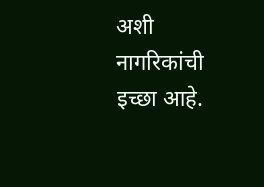अशी नागरिकांची इच्छा आहे.